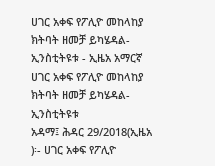ሀገር አቀፍ የፖሊዮ መከላከያ ክትባት ዘመቻ ይካሄዳል-ኢንስቲትዩቱ - ኢዜአ አማርኛ
ሀገር አቀፍ የፖሊዮ መከላከያ ክትባት ዘመቻ ይካሄዳል-ኢንስቲትዩቱ
አዳማ፤ ሕዳር 29/2018(ኢዜአ )፡- ሀገር አቀፍ የፖሊዮ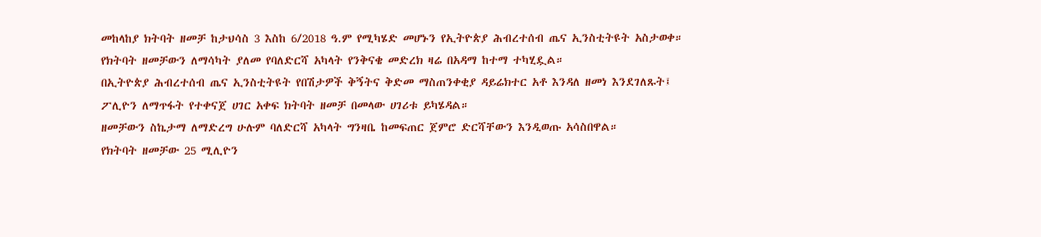መከላከያ ክትባት ዘመቻ ከታህሳስ 3 እስከ 6/2018 ዓ.ም የሚካሄድ መሆኑን የኢትዮጵያ ሕብረተሰብ ጤና ኢንስቲትዩት አስታወቀ።
የክትባት ዘመቻውን ለማሳካት ያለመ የባለድርሻ አካላት የንቅናቄ መድረክ ዛሬ በአዳማ ከተማ ተካሂዷል።
በኢትዮጵያ ሕብረተሰብ ጤና ኢንስቲትዩት የበሽታዎች ቅኝትና ቅድመ ማስጠንቀቂያ ዳይሬክተር አቶ እንዳለ ዘመነ እንደገለጹት፤ ፖሊዮን ለማጥፋት የተቀናጀ ሀገር አቀፍ ክትባት ዘመቻ በመላው ሀገሪቱ ይካሄዳል።
ዘመቻውን ስኬታማ ለማድረግ ሁሉም ባለድርሻ አካላት ግንዛቤ ከመፍጠር ጀምሮ ድርሻቸውን እንዲወጡ አሳስበዋል።
የክትባት ዘመቻው 25 ሚሊዮን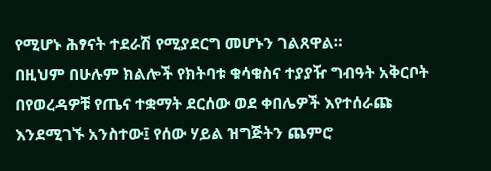የሚሆኑ ሕፃናት ተደራሽ የሚያደርግ መሆኑን ገልጸዋል።
በዚህም በሁሉም ክልሎች የክትባቱ ቁሳቁስና ተያያዥ ግብዓት አቅርቦት በየወረዳዎቹ የጤና ተቋማት ደርሰው ወደ ቀበሌዎች እየተሰራጩ እንደሚገኙ አንስተው፤ የሰው ሃይል ዝግጅትን ጨምሮ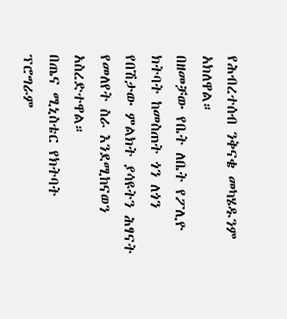የሕብረተሰብ ንቅናቄ መካሄዱንም አክለዋል።
በዘመቻው የቤት ለቤት የፖሊዮ ክትባት ከመስጠት ጎን ለጎን የበሽታው ምልክት ያሳዩትን ሕፃናት የመለየት ስራ እንደሚከናወን አስረድተዋል።
በጤና ሚኒስቴር የክትባት ፕሮግራም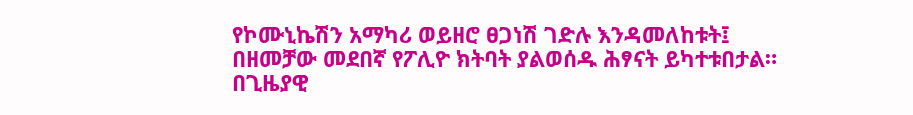የኮሙኒኬሽን አማካሪ ወይዘሮ ፀጋነሽ ገድሉ እንዳመለከቱት፤ በዘመቻው መደበኛ የፖሊዮ ክትባት ያልወሰዱ ሕፃናት ይካተቱበታል።
በጊዜያዊ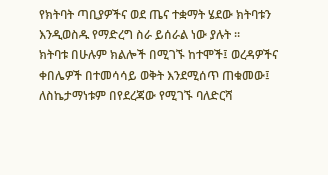የክትባት ጣቢያዎችና ወደ ጤና ተቋማት ሄደው ክትባቱን እንዲወስዱ የማድረግ ስራ ይሰራል ነው ያሉት ።
ክትባቱ በሁሉም ክልሎች በሚገኙ ከተሞች፤ ወረዳዎችና ቀበሌዎች በተመሳሳይ ወቅት እንደሚሰጥ ጠቁመው፤ ለስኬታማነቱም በየደረጃው የሚገኙ ባለድርሻ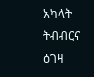አካላት ትብብርና ዕገዛ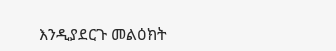እንዲያደርጉ መልዕክት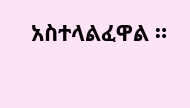አስተላልፈዋል ።